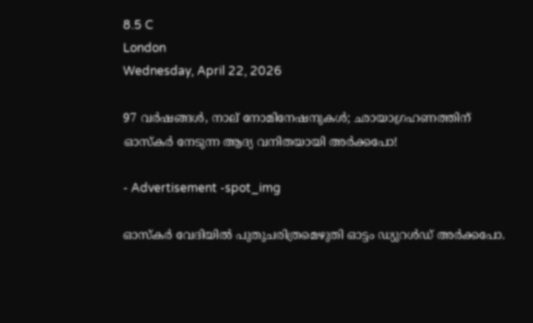8.5 C
London
Wednesday, April 22, 2026

97 വര്‍ഷങ്ങള്‍, നാല് നോമിനേഷനുകള്‍; ഛായാഗ്രഹണത്തിന് ഓസ്‌കര്‍ നേടുന്ന ആദ്യ വനിതയായി അര്‍ക്കപോ!

- Advertisement -spot_img

ഓസ്കര്‍ വേദിയില്‍ പുതുചരിത്രമെഴുതി ഓട്ടം ഡ്യുറള്‍ഡ് അര്‍ക്കപോ.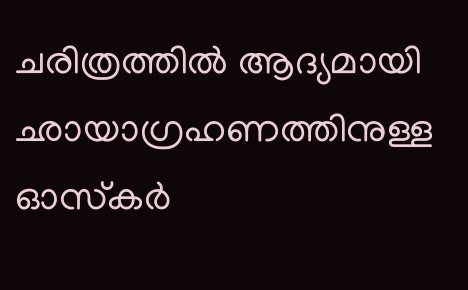ചരിത്രത്തില്‍ ആദ്യമായി ഛായാഗ്രഹണത്തിനുള്ള ഓസ്‌കര്‍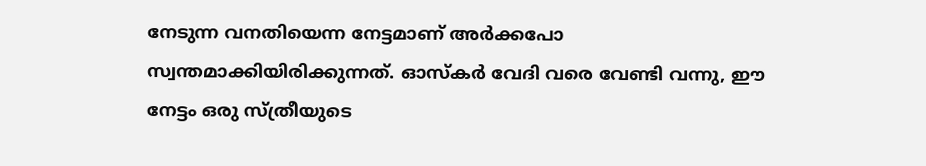നേടുന്ന വനതിയെന്ന നേട്ടമാണ് അര്‍ക്കപോ സ്വന്തമാക്കിയിരിക്കുന്നത്. ഓസ്‌കര്‍ വേദി വരെ വേണ്ടി വന്നു, ഈ നേട്ടം ഒരു സ്ത്രീയുടെ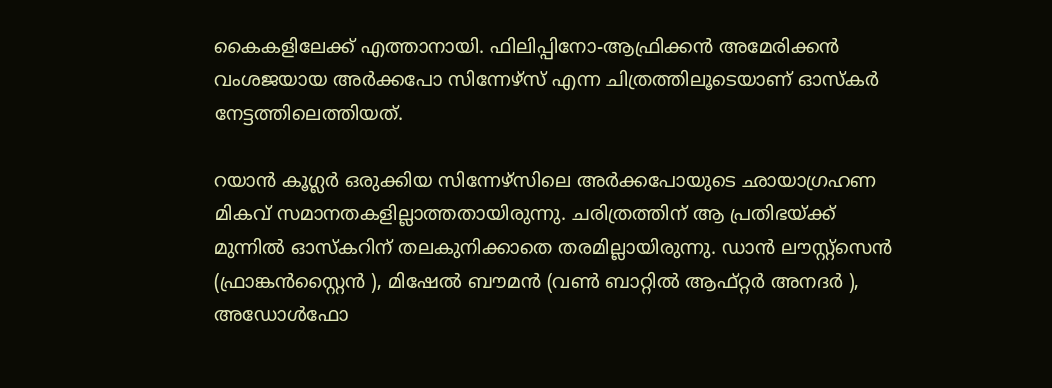കൈകളിലേക്ക് എത്താനായി. ഫിലിപ്പിനോ-ആഫ്രിക്കന്‍ അമേരിക്കന്‍ വംശജയായ അര്‍ക്കപോ സിന്നേഴ്‌സ് എന്ന ചിത്രത്തിലൂടെയാണ് ഓസ്‌കര്‍ നേട്ടത്തിലെത്തിയത്.

റയാന്‍ കൂഗ്ലര്‍ ഒരുക്കിയ സിന്നേഴ്‌സിലെ അര്‍ക്കപോയുടെ ഛായാഗ്രഹണ മികവ് സമാനതകളില്ലാത്തതായിരുന്നു. ചരിത്രത്തിന് ആ പ്രതിഭയ്ക്ക് മുന്നില്‍ ഓസ്കറിന് തലകുനിക്കാതെ തരമില്ലായിരുന്നു. ഡാന്‍ ലൗസ്റ്റ്‌സെന്‍ (ഫ്രാങ്കന്‍സ്റ്റൈന്‍ ), മിഷേല്‍ ബൗമന്‍ (വണ്‍ ബാറ്റില്‍ ആഫ്റ്റര്‍ അനദര്‍ ), അഡോള്‍ഫോ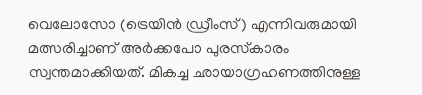വെലോസോ (ട്രെയിന്‍ ഡ്രീംസ്) എന്നിവരുമായി മത്സരിച്ചാണ് അര്‍ക്കപോ പുരസ്‌കാരം സ്വന്തമാക്കിയത്. മികച്ച ഛായാഗ്രഹണത്തിനുള്ള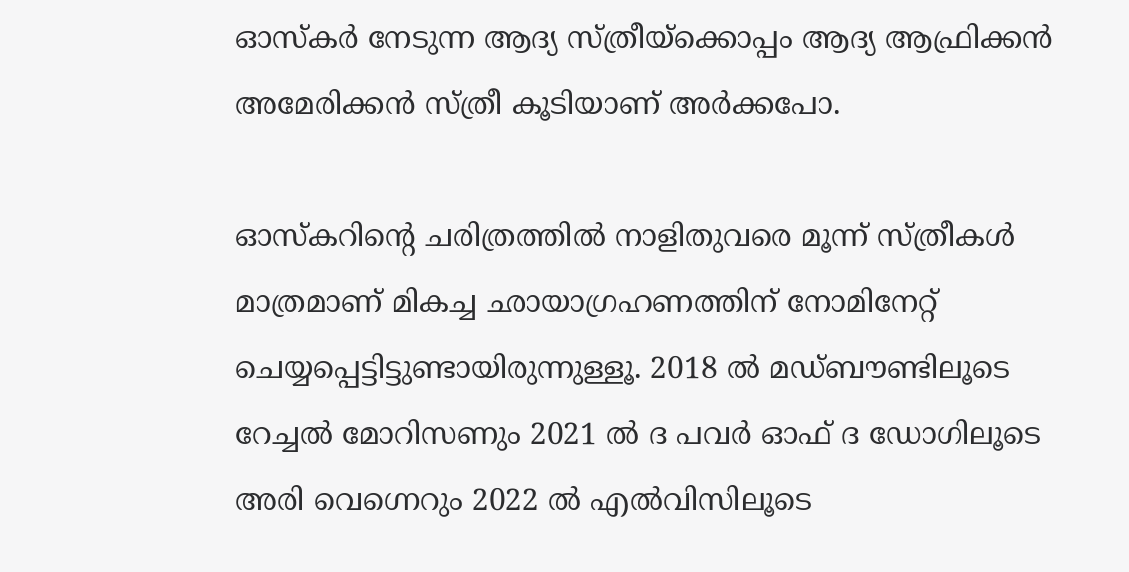ഓസ്‌കര്‍ നേടുന്ന ആദ്യ സ്ത്രീയ്‌ക്കൊപ്പം ആദ്യ ആഫ്രിക്കന്‍ അമേരിക്കന്‍ സ്ത്രീ കൂടിയാണ് അര്‍ക്കപോ.

ഓസ്‌കറിന്റെ ചരിത്രത്തില്‍ നാളിതുവരെ മൂന്ന് സ്ത്രീകള്‍ മാത്രമാണ് മികച്ച ഛായാഗ്രഹണത്തിന് നോമിനേറ്റ് ചെയ്യപ്പെട്ടിട്ടുണ്ടായിരുന്നുള്ളൂ. 2018 ല്‍ മഡ്ബൗണ്ടിലൂടെ റേച്ചല്‍ മോറിസണും 2021 ല്‍ ദ പവര്‍ ഓഫ് ദ ഡോഗിലൂടെ അരി വെഗ്നെറും 2022 ല്‍ എല്‍വിസിലൂടെ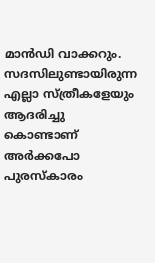മാന്‍ഡി വാക്കറും. സദസിലുണ്ടായിരുന്ന എല്ലാ സ്ത്രീകളേയും ആദരിച്ചു കൊണ്ടാണ് അര്‍ക്കപോ പുരസ്‌കാരം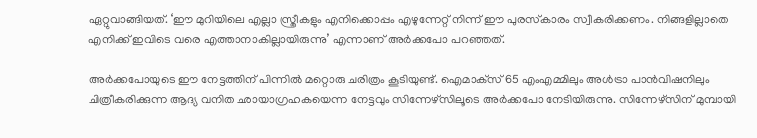ഏറ്റുവാങ്ങിയത്. ‘ഈ മുറിയിലെ എല്ലാ സ്ത്രീകളും എനിക്കൊപ്പം എഴുന്നേറ്റ് നിന്ന് ഈ പുരസ്‌കാരം സ്വീകരിക്കണം. നിങ്ങളില്ലാതെ എനിക്ക് ഇവിടെ വരെ എത്താനാകില്ലായിരുന്നു’ എന്നാണ് അര്‍ക്കപോ പറഞ്ഞത്.

അര്‍ക്കപോയുടെ ഈ നേട്ടത്തിന് പിന്നില്‍ മറ്റൊരു ചരിത്രം കൂടിയുണ്ട്. ഐമാക്‌സ് 65 എംഎമ്മിലും അള്‍ട്രാ പാന്‍വിഷനിലും ചിത്രീകരിക്കുന്ന ആദ്യ വനിത ഛായാഗ്രഹകയെന്ന നേട്ടവും സിന്നേഴ്‌സിലൂടെ അര്‍ക്കപോ നേടിയിരുന്നു. സിന്നേഴ്‌സിന് മുമ്പായി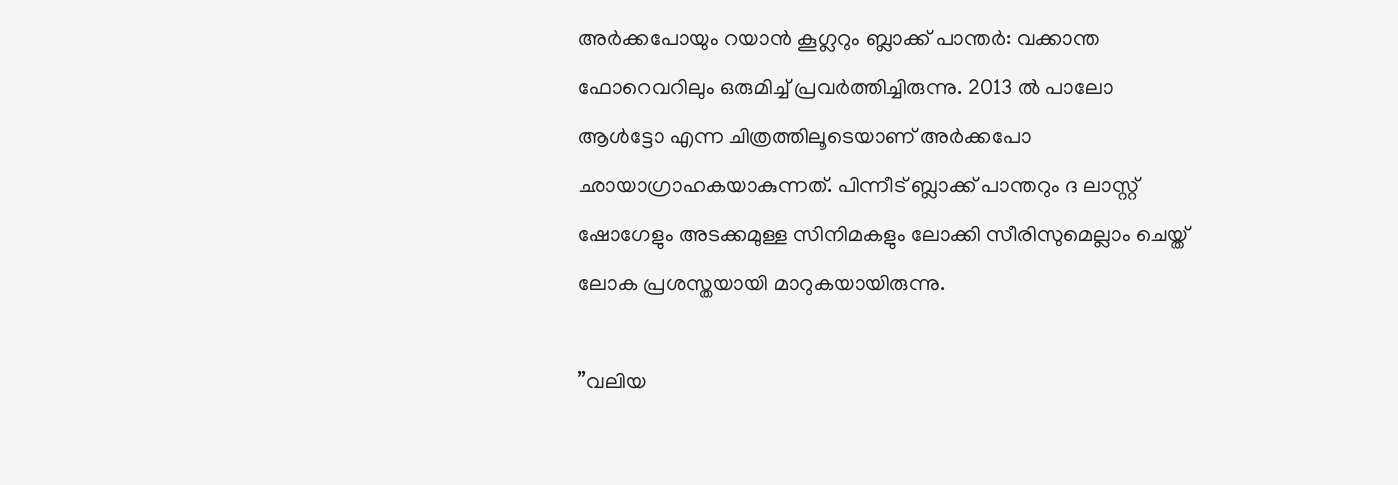അര്‍ക്കപോയും റയാന്‍ കൂഗ്ലറും ബ്ലാക്ക് പാന്തര്‍: വക്കാന്ത ഫോറെവറിലും ഒരുമിച്ച് പ്രവര്‍ത്തിച്ചിരുന്നു. 2013 ല്‍ പാലോ ആള്‍ട്ടോ എന്ന ചിത്രത്തിലൂടെയാണ് അര്‍ക്കപോ ഛായാഗ്രാഹകയാകുന്നത്. പിന്നീട് ബ്ലാക്ക് പാന്തറും ദ ലാസ്റ്റ് ഷോഗേളും അടക്കമുള്ള സിനിമകളും ലോക്കി സീരിസുമെല്ലാം ചെയ്ത് ലോക പ്രശസ്തയായി മാറുകയായിരുന്നു.

”വലിയ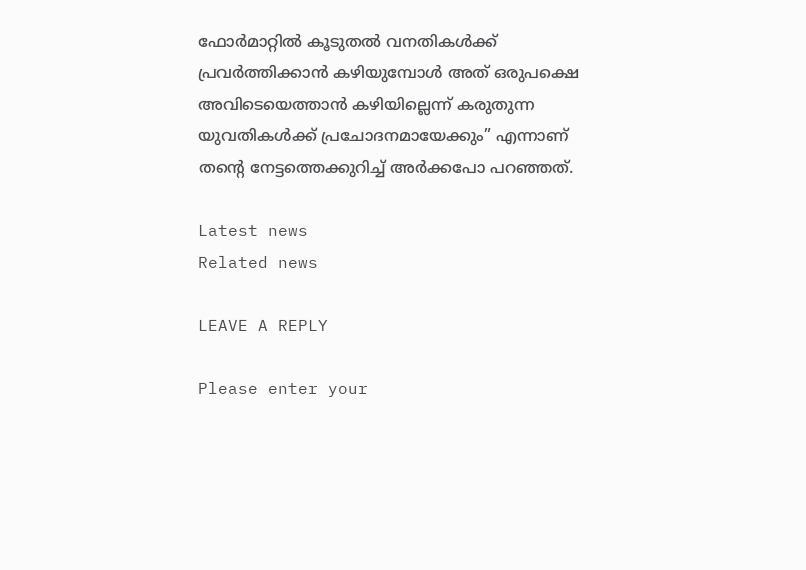ഫോര്‍മാറ്റില്‍ കൂടുതല്‍ വനതികള്‍ക്ക് പ്രവര്‍ത്തിക്കാന്‍ കഴിയുമ്പോള്‍ അത് ഒരുപക്ഷെ അവിടെയെത്താന്‍ കഴിയില്ലെന്ന് കരുതുന്ന യുവതികള്‍ക്ക് പ്രചോദനമായേക്കും” എന്നാണ് തന്റെ നേട്ടത്തെക്കുറിച്ച് അര്‍ക്കപോ പറഞ്ഞത്.

Latest news
Related news

LEAVE A REPLY

Please enter your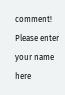comment!
Please enter your name here